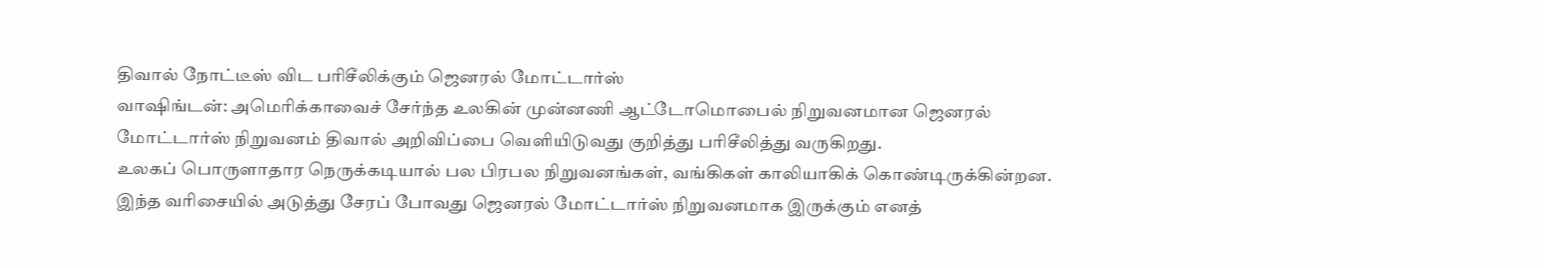திவால் நோட்டீஸ் விட பரிசீலிக்கும் ஜெனரல் மோட்டார்ஸ்
வாஷிங்டன்: அமெரிக்காவைச் சேர்ந்த உலகின் முன்னணி ஆட்டோமொபைல் நிறுவனமான ஜெனரல் மோட்டார்ஸ் நிறுவனம் திவால் அறிவிப்பை வெளியிடுவது குறித்து பரிசீலித்து வருகிறது.
உலகப் பொருளாதார நெருக்கடியால் பல பிரபல நிறுவனங்கள், வங்கிகள் காலியாகிக் கொண்டிருக்கின்றன. இந்த வரிசையில் அடுத்து சேரப் போவது ஜெனரல் மோட்டார்ஸ் நிறுவனமாக இருக்கும் எனத்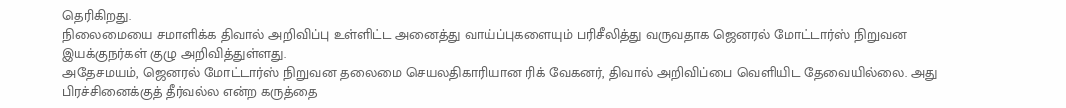தெரிகிறது.
நிலைமையை சமாளிக்க திவால் அறிவிப்பு உள்ளிட்ட அனைத்து வாய்ப்புகளையும் பரிசீலித்து வருவதாக ஜெனரல் மோட்டார்ஸ் நிறுவன இயக்குநர்கள் குழு அறிவித்துள்ளது.
அதேசமயம், ஜெனரல் மோட்டார்ஸ் நிறுவன தலைமை செயலதிகாரியான ரிக் வேகனர், திவால் அறிவிப்பை வெளியிட தேவையில்லை. அது பிரச்சினைக்குத் தீர்வல்ல என்ற கருத்தை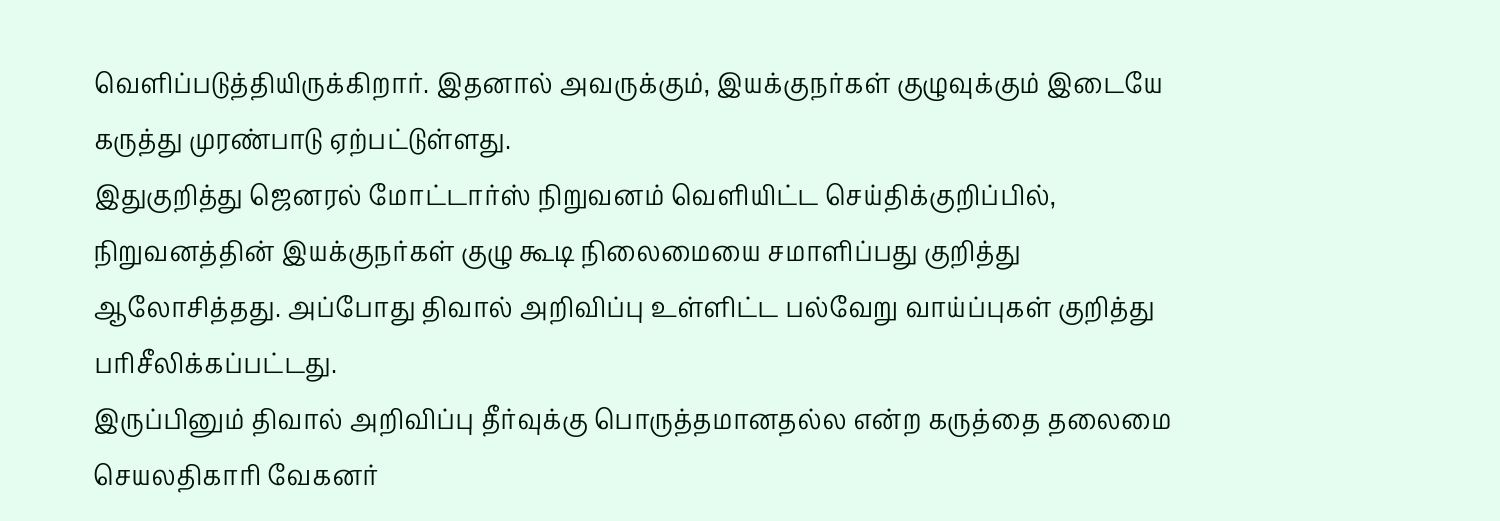வெளிப்படுத்தியிருக்கிறார். இதனால் அவருக்கும், இயக்குநர்கள் குழுவுக்கும் இடையே கருத்து முரண்பாடு ஏற்பட்டுள்ளது.
இதுகுறித்து ஜெனரல் மோட்டார்ஸ் நிறுவனம் வெளியிட்ட செய்திக்குறிப்பில், நிறுவனத்தின் இயக்குநர்கள் குழு கூடி நிலைமையை சமாளிப்பது குறித்து ஆலோசித்தது. அப்போது திவால் அறிவிப்பு உள்ளிட்ட பல்வேறு வாய்ப்புகள் குறித்து பரிசீலிக்கப்பட்டது.
இருப்பினும் திவால் அறிவிப்பு தீர்வுக்கு பொருத்தமானதல்ல என்ற கருத்தை தலைமை செயலதிகாரி வேகனர்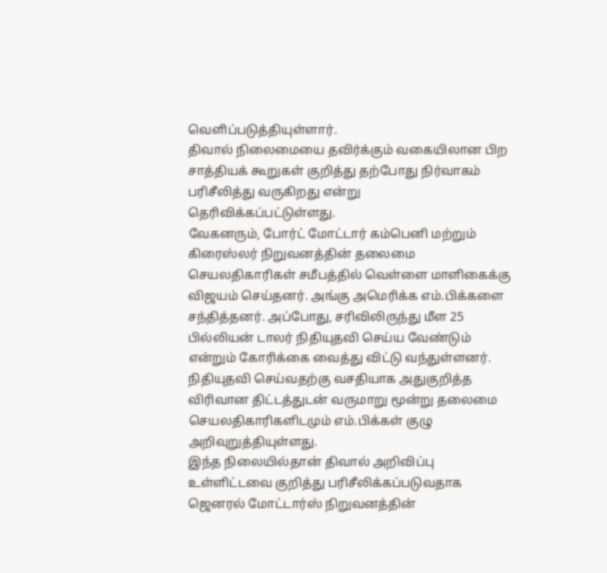வெளிப்படுத்தியுள்ளார்.
திவால் நிலைமையை தவிர்க்கும் வகையிலான பிற சாத்தியக் கூறுகள் குறித்து தற்போது நிர்வாகம் பரிசீலித்து வருகிறது என்று தெரிவிக்கப்பட்டுள்ளது.
வேகனரும், போர்ட் மோட்டார் கம்பெனி மற்றும் கிரைஸ்லர் நிறுவனத்தின் தலைமை செயலதிகாரிகள் சமீபத்தில் வெள்ளை மாளிகைக்கு விஜயம் செய்தனர். அங்கு அமெரிக்க எம்.பிக்களை சந்தித்தனர். அப்போது, சரிவிலிருந்து மீள 25 பில்லியன் டாலர் நிதியுதவி செய்ய வேண்டும் என்றும் கோரிக்கை வைத்து விட்டு வந்துள்ளனர்.
நிதியுதவி செய்வதற்கு வசதியாக அதுகுறித்த விரிவான திட்டத்துடன் வருமாறு மூன்று தலைமை செயலதிகாரிகளிடமும் எம்.பிக்கள் குழு அறிவுறுத்தியுள்ளது.
இந்த நிலையில்தான் திவால் அறிவிப்பு உள்ளிட்டவை குறித்து பரிசீலிக்கப்படுவதாக ஜெனரல் மோட்டார்ஸ் நிறுவனத்தின்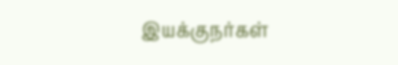இயக்குநர்கள்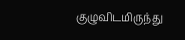குழுவிடமிருந்து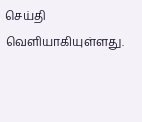செய்தி வெளியாகியுள்ளது.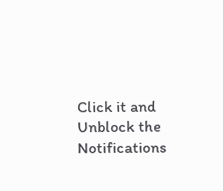Click it and Unblock the Notifications